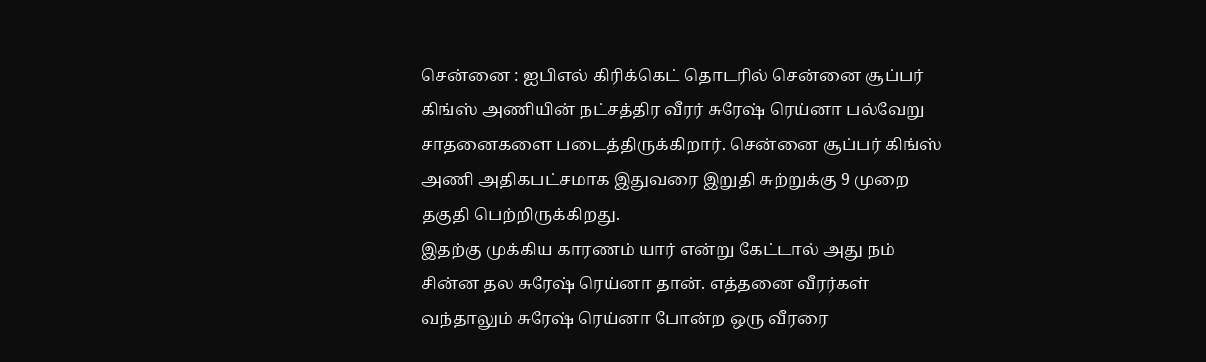சென்னை : ஐபிஎல் கிரிக்கெட் தொடரில் சென்னை சூப்பர் கிங்ஸ் அணியின் நட்சத்திர வீரர் சுரேஷ் ரெய்னா பல்வேறு சாதனைகளை படைத்திருக்கிறார். சென்னை சூப்பர் கிங்ஸ் அணி அதிகபட்சமாக இதுவரை இறுதி சுற்றுக்கு 9 முறை தகுதி பெற்றிருக்கிறது.
இதற்கு முக்கிய காரணம் யார் என்று கேட்டால் அது நம் சின்ன தல சுரேஷ் ரெய்னா தான். எத்தனை வீரர்கள் வந்தாலும் சுரேஷ் ரெய்னா போன்ற ஒரு வீரரை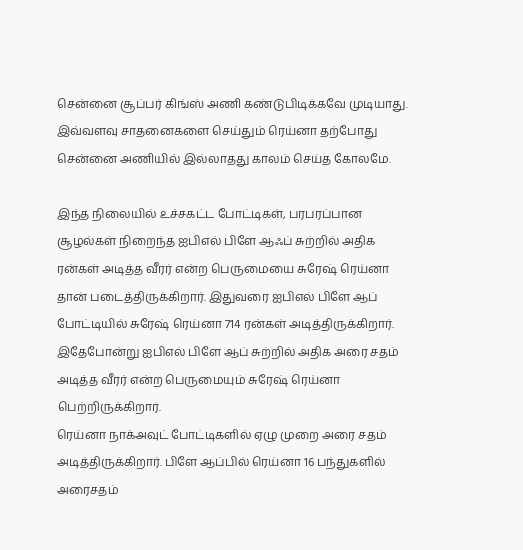சென்னை சூப்பர் கிங்ஸ் அணி கண்டுபிடிக்கவே முடியாது. இவ்வளவு சாதனைகளை செய்தும் ரெய்னா தற்போது சென்னை அணியில் இல்லாதது காலம் செய்த கோலமே.

இந்த நிலையில் உச்சகட்ட போட்டிகள், பரபரப்பான சூழல்கள் நிறைந்த ஐபிஎல் பிளே ஆஃப் சுற்றில் அதிக ரன்கள் அடித்த வீரர் என்ற பெருமையை சுரேஷ் ரெய்னா தான் படைத்திருக்கிறார். இதுவரை ஐபிஎல் பிளே ஆப் போட்டியில் சுரேஷ் ரெய்னா 714 ரன்கள் அடித்திருக்கிறார். இதேபோன்று ஐபிஎல் பிளே ஆப் சுற்றில் அதிக அரை சதம் அடித்த வீரர் என்ற பெருமையும் சுரேஷ் ரெய்னா பெற்றிருக்கிறார்.
ரெய்னா நாக்அவுட் போட்டிகளில் ஏழு முறை அரை சதம் அடித்திருக்கிறார். பிளே ஆப்பில் ரெய்னா 16 பந்துகளில் அரைசதம்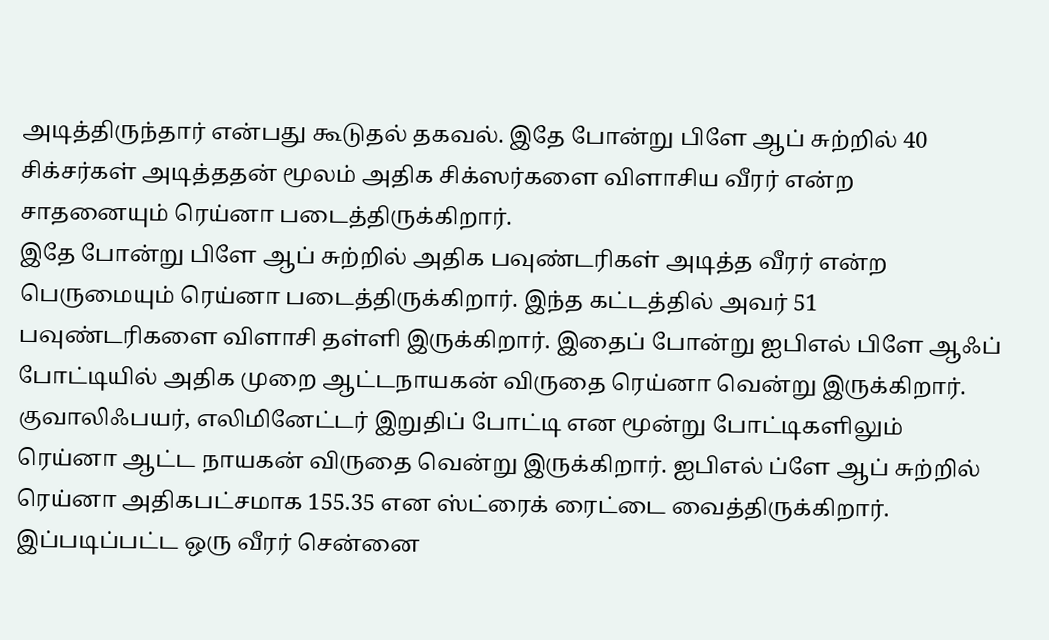அடித்திருந்தார் என்பது கூடுதல் தகவல். இதே போன்று பிளே ஆப் சுற்றில் 40 சிக்சர்கள் அடித்ததன் மூலம் அதிக சிக்ஸர்களை விளாசிய வீரர் என்ற சாதனையும் ரெய்னா படைத்திருக்கிறார்.
இதே போன்று பிளே ஆப் சுற்றில் அதிக பவுண்டரிகள் அடித்த வீரர் என்ற பெருமையும் ரெய்னா படைத்திருக்கிறார். இந்த கட்டத்தில் அவர் 51 பவுண்டரிகளை விளாசி தள்ளி இருக்கிறார். இதைப் போன்று ஐபிஎல் பிளே ஆஃப் போட்டியில் அதிக முறை ஆட்டநாயகன் விருதை ரெய்னா வென்று இருக்கிறார்.
குவாலிஃபயர், எலிமினேட்டர் இறுதிப் போட்டி என மூன்று போட்டிகளிலும் ரெய்னா ஆட்ட நாயகன் விருதை வென்று இருக்கிறார். ஐபிஎல் ப்ளே ஆப் சுற்றில் ரெய்னா அதிகபட்சமாக 155.35 என ஸ்ட்ரைக் ரைட்டை வைத்திருக்கிறார். இப்படிப்பட்ட ஒரு வீரர் சென்னை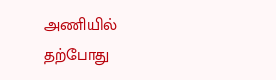அணியில் தற்போது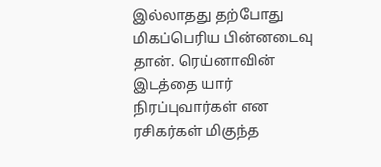இல்லாதது தற்போது மிகப்பெரிய பின்னடைவு தான். ரெய்னாவின் இடத்தை யார் நிரப்புவார்கள் என ரசிகர்கள் மிகுந்த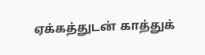ஏக்கத்துடன் காத்துக்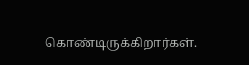கொண்டிருக்கிறார்கள்.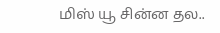மிஸ் யூ சின்ன தல..